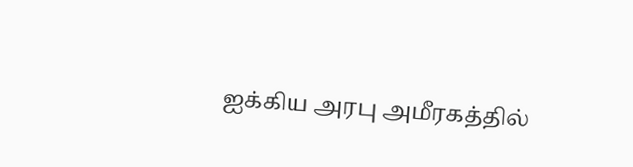ஐக்கிய அரபு அமீரகத்தில்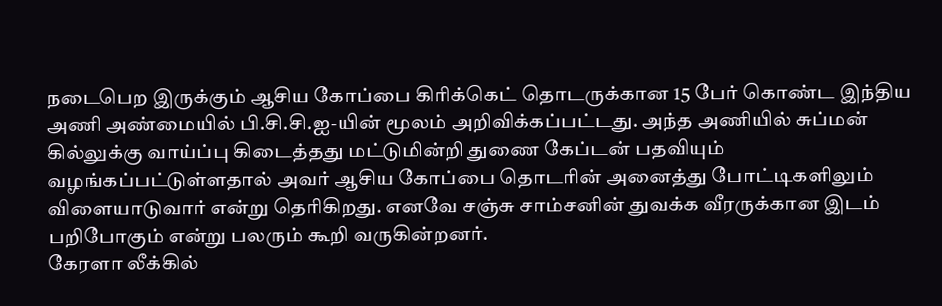நடைபெற இருக்கும் ஆசிய கோப்பை கிரிக்கெட் தொடருக்கான 15 பேர் கொண்ட இந்திய அணி அண்மையில் பி.சி.சி.ஐ-யின் மூலம் அறிவிக்கப்பட்டது. அந்த அணியில் சுப்மன் கில்லுக்கு வாய்ப்பு கிடைத்தது மட்டுமின்றி துணை கேப்டன் பதவியும் வழங்கப்பட்டுள்ளதால் அவர் ஆசிய கோப்பை தொடரின் அனைத்து போட்டிகளிலும் விளையாடுவார் என்று தெரிகிறது. எனவே சஞ்சு சாம்சனின் துவக்க வீரருக்கான இடம் பறிபோகும் என்று பலரும் கூறி வருகின்றனர்.
கேரளா லீக்கில்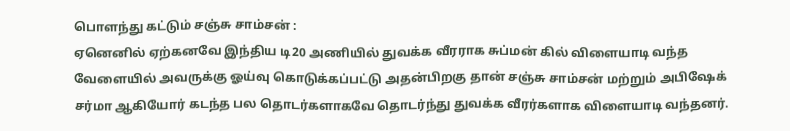பொளந்து கட்டும் சஞ்சு சாம்சன் :
ஏனெனில் ஏற்கனவே இந்திய டி20 அணியில் துவக்க வீரராக சுப்மன் கில் விளையாடி வந்த வேளையில் அவருக்கு ஓய்வு கொடுக்கப்பட்டு அதன்பிறகு தான் சஞ்சு சாம்சன் மற்றும் அபிஷேக் சர்மா ஆகியோர் கடந்த பல தொடர்களாகவே தொடர்ந்து துவக்க வீரர்களாக விளையாடி வந்தனர்.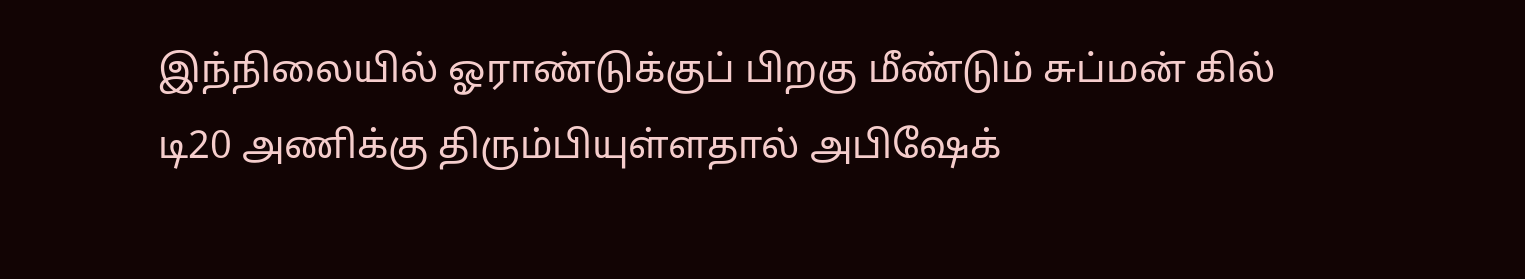இந்நிலையில் ஓராண்டுக்குப் பிறகு மீண்டும் சுப்மன் கில் டி20 அணிக்கு திரும்பியுள்ளதால் அபிஷேக்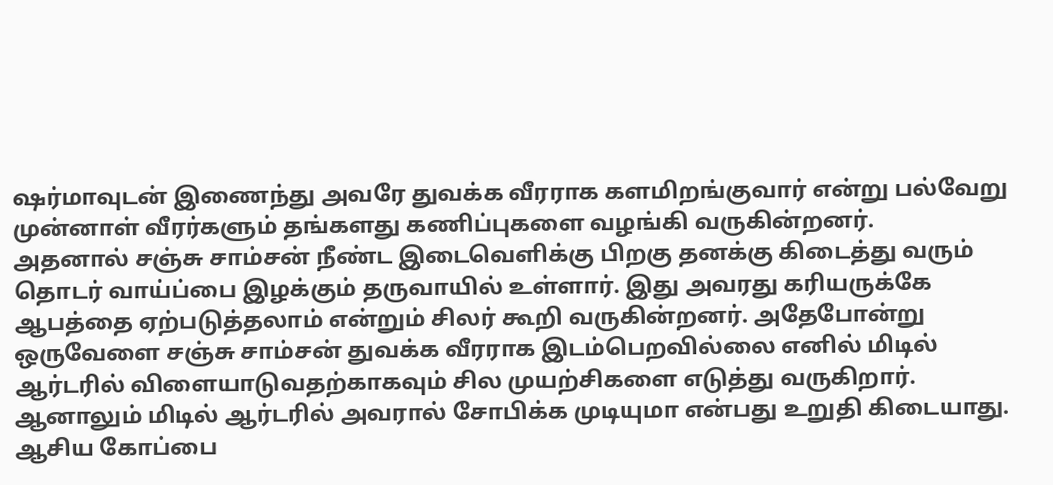ஷர்மாவுடன் இணைந்து அவரே துவக்க வீரராக களமிறங்குவார் என்று பல்வேறு முன்னாள் வீரர்களும் தங்களது கணிப்புகளை வழங்கி வருகின்றனர்.
அதனால் சஞ்சு சாம்சன் நீண்ட இடைவெளிக்கு பிறகு தனக்கு கிடைத்து வரும் தொடர் வாய்ப்பை இழக்கும் தருவாயில் உள்ளார். இது அவரது கரியருக்கே ஆபத்தை ஏற்படுத்தலாம் என்றும் சிலர் கூறி வருகின்றனர். அதேபோன்று ஒருவேளை சஞ்சு சாம்சன் துவக்க வீரராக இடம்பெறவில்லை எனில் மிடில் ஆர்டரில் விளையாடுவதற்காகவும் சில முயற்சிகளை எடுத்து வருகிறார். ஆனாலும் மிடில் ஆர்டரில் அவரால் சோபிக்க முடியுமா என்பது உறுதி கிடையாது.
ஆசிய கோப்பை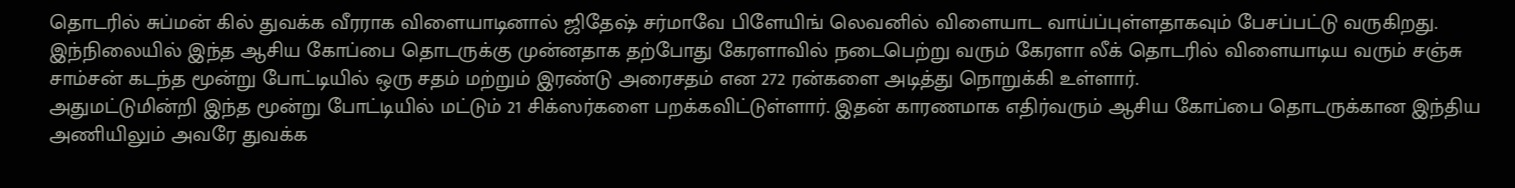தொடரில் சுப்மன் கில் துவக்க வீரராக விளையாடினால் ஜிதேஷ் சர்மாவே பிளேயிங் லெவனில் விளையாட வாய்ப்புள்ளதாகவும் பேசப்பட்டு வருகிறது. இந்நிலையில் இந்த ஆசிய கோப்பை தொடருக்கு முன்னதாக தற்போது கேரளாவில் நடைபெற்று வரும் கேரளா லீக் தொடரில் விளையாடிய வரும் சஞ்சு சாம்சன் கடந்த மூன்று போட்டியில் ஒரு சதம் மற்றும் இரண்டு அரைசதம் என 272 ரன்களை அடித்து நொறுக்கி உள்ளார்.
அதுமட்டுமின்றி இந்த மூன்று போட்டியில் மட்டும் 21 சிக்ஸர்களை பறக்கவிட்டுள்ளார். இதன் காரணமாக எதிர்வரும் ஆசிய கோப்பை தொடருக்கான இந்திய அணியிலும் அவரே துவக்க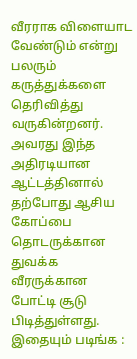வீரராக விளையாட வேண்டும் என்று பலரும் கருத்துக்களை தெரிவித்து வருகின்றனர். அவரது இந்த அதிரடியான ஆட்டத்தினால் தற்போது ஆசிய கோப்பை தொடருக்கான துவக்க வீரருக்கான போட்டி சூடு பிடித்துள்ளது.
இதையும் படிங்க :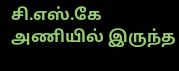சி.எஸ்.கே அணியில் இருந்த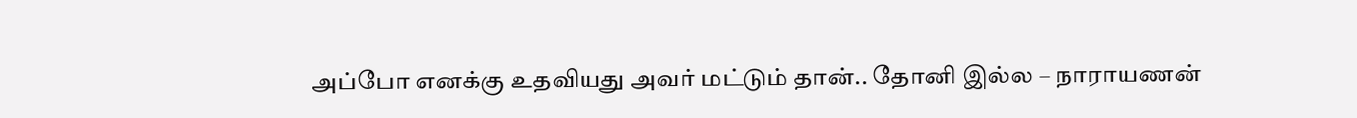அப்போ எனக்கு உதவியது அவர் மட்டும் தான்.. தோனி இல்ல – நாராயணன்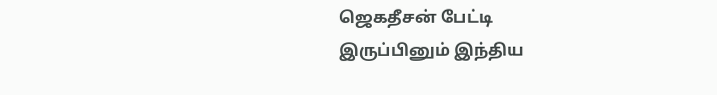ஜெகதீசன் பேட்டி
இருப்பினும் இந்திய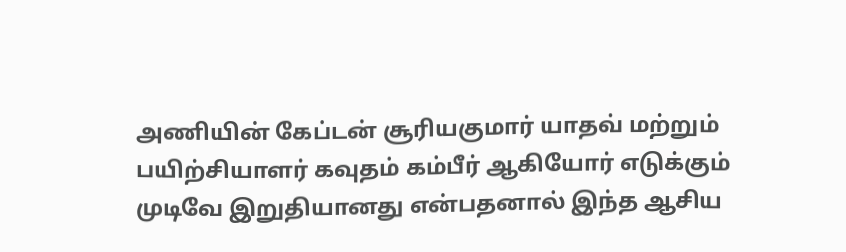அணியின் கேப்டன் சூரியகுமார் யாதவ் மற்றும் பயிற்சியாளர் கவுதம் கம்பீர் ஆகியோர் எடுக்கும் முடிவே இறுதியானது என்பதனால் இந்த ஆசிய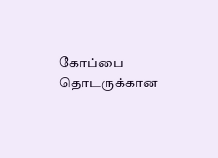கோப்பை தொடருக்கான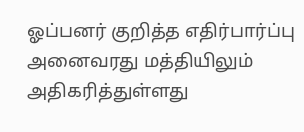ஓப்பனர் குறித்த எதிர்பார்ப்பு அனைவரது மத்தியிலும் அதிகரித்துள்ளது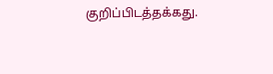குறிப்பிடத்தக்கது.